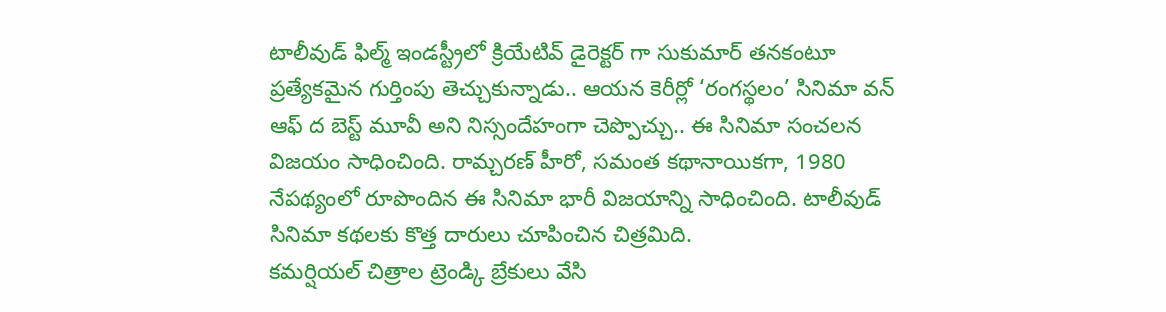టాలీవుడ్ ఫిల్మ్ ఇండస్ట్రీలో క్రియేటివ్ డైరెక్టర్ గా సుకుమార్ తనకంటూ ప్రత్యేకమైన గుర్తింపు తెచ్చుకున్నాడు.. ఆయన కెరీర్లో ‘రంగస్థలం’ సినిమా వన్ ఆఫ్ ద బెస్ట్ మూవీ అని నిస్సందేహంగా చెప్పొచ్చు.. ఈ సినిమా సంచలన విజయం సాధించింది. రామ్చరణ్ హీరో, సమంత కథానాయికగా, 1980 నేపథ్యంలో రూపొందిన ఈ సినిమా భారీ విజయాన్ని సాధించింది. టాలీవుడ్ సినిమా కథలకు కొత్త దారులు చూపించిన చిత్రమిది.
కమర్షియల్ చిత్రాల ట్రెండ్కి బ్రేకులు వేసి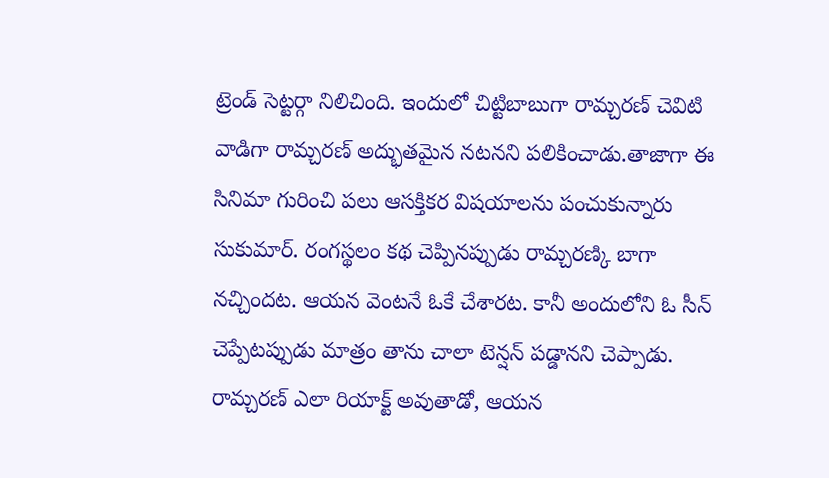ట్రెండ్ సెట్టర్గా నిలిచింది. ఇందులో చిట్టిబాబుగా రామ్చరణ్ చెవిటి వాడిగా రామ్చరణ్ అద్భుతమైన నటనని పలికించాడు.తాజాగా ఈ సినిమా గురించి పలు ఆసక్తికర విషయాలను పంచుకున్నారు సుకుమార్. రంగస్థలం కథ చెప్పినప్పుడు రామ్చరణ్కి బాగా నచ్చిందట. ఆయన వెంటనే ఓకే చేశారట. కానీ అందులోని ఓ సీన్ చెప్పేటప్పుడు మాత్రం తాను చాలా టెన్షన్ పడ్డానని చెప్పాడు.
రామ్చరణ్ ఎలా రియాక్ట్ అవుతాడో, ఆయన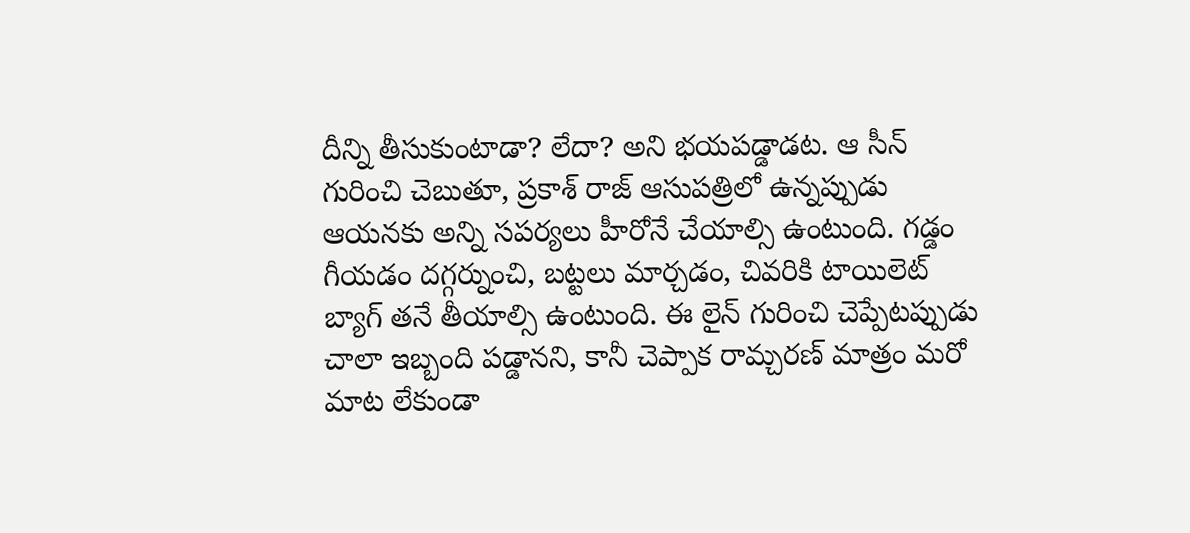దీన్ని తీసుకుంటాడా? లేదా? అని భయపడ్డాడట. ఆ సీన్ గురించి చెబుతూ, ప్రకాశ్ రాజ్ ఆసుపత్రిలో ఉన్నప్పుడు ఆయనకు అన్ని సపర్యలు హీరోనే చేయాల్సి ఉంటుంది. గడ్డం గీయడం దగ్గర్నుంచి, బట్టలు మార్చడం, చివరికి టాయిలెట్ బ్యాగ్ తనే తీయాల్సి ఉంటుంది. ఈ లైన్ గురించి చెప్పేటప్పుడు చాలా ఇబ్బంది పడ్డానని, కానీ చెప్పాక రామ్చరణ్ మాత్రం మరో మాట లేకుండా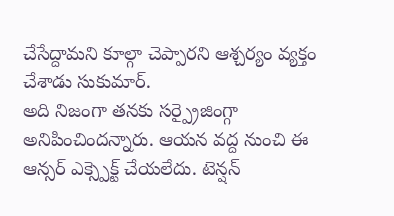చేసేద్దామని కూల్గా చెప్పారని ఆశ్చర్యం వ్యక్తం చేశాడు సుకుమార్.
అది నిజంగా తనకు సర్ప్రైజింగ్గా అనిపించిందన్నారు. ఆయన వద్ద నుంచి ఈ ఆన్సర్ ఎక్స్పెక్ట్ చేయలేదు. టెన్షన్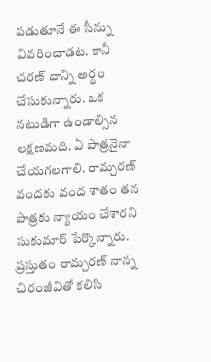పడుతూనే ఈ సీన్ను వివరించాడట. కానీ చరణ్ దాన్ని అర్థం చేసుకున్నారు. ఒక నటుడిగా ఉండాల్సిన లక్షణమది. ఏ పాత్రనైనా చేయగలగాలి. రామ్చరణ్ వందకు వంద శాతం తన పాత్రకు న్యాయం చేశారని సుకుమార్ పేర్కొన్నారు. ప్రస్తుతం రామ్చరణ్ నాన్న చిరంజీవితో కలిసి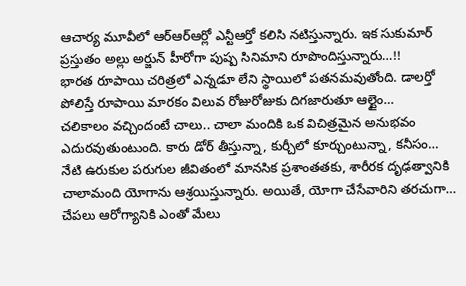ఆచార్య మూవీలో ఆర్ఆర్ఆర్లో ఎన్టీఆర్తో కలిసి నటిస్తున్నారు. ఇక సుకుమార్ ప్రస్తుతం అల్లు అర్జున్ హీరోగా పుష్ప సినిమాని రూపొందిస్తున్నారు…!!
భారత రూపాయి చరిత్రలో ఎన్నడూ లేని స్థాయిలో పతనమవుతోంది. డాలర్తో పోలిస్తే రూపాయి మారకం విలువ రోజురోజుకు దిగజారుతూ ఆల్టైం…
చలికాలం వచ్చిందంటే చాలు.. చాలా మందికి ఒక విచిత్రమైన అనుభవం ఎదురవుతుంటుంది. కారు డోర్ తీస్తున్నా, కుర్చీలో కూర్చుంటున్నా, కనీసం…
నేటి ఉరుకుల పరుగుల జీవితంలో మానసిక ప్రశాంతతకు, శారీరక దృఢత్వానికి చాలామంది యోగాను ఆశ్రయిస్తున్నారు. అయితే, యోగా చేసేవారిని తరచుగా…
చేపలు ఆరోగ్యానికి ఎంతో మేలు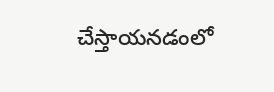చేస్తాయనడంలో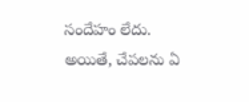సందేహం లేదు. అయితే, చేపలను ఏ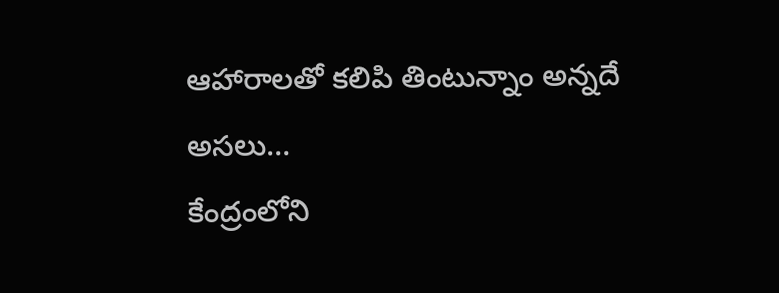ఆహారాలతో కలిపి తింటున్నాం అన్నదే అసలు…
కేంద్రంలోని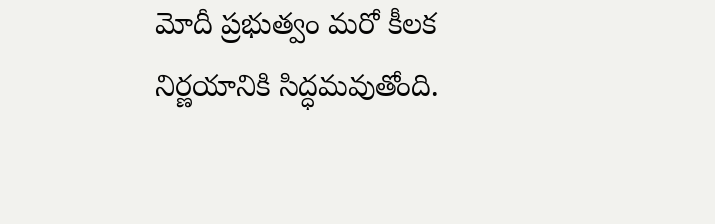మోదీ ప్రభుత్వం మరో కీలక నిర్ణయానికి సిద్ధమవుతోంది.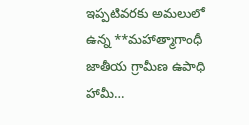ఇప్పటివరకు అమలులో ఉన్న **మహాత్మాగాంధీ జాతీయ గ్రామీణ ఉపాధి హామీ…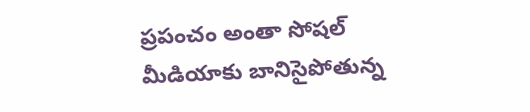ప్రపంచం అంతా సోషల్ మీడియాకు బానిసైపోతున్న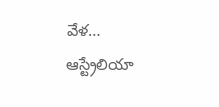వేళ… ఆస్ట్రేలియా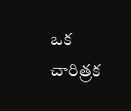ఒక చారిత్రక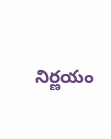నిర్ణయం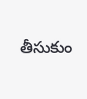తీసుకుం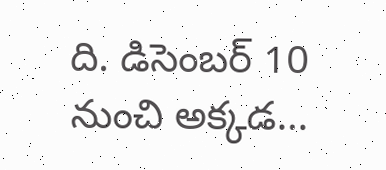ది. డిసెంబర్ 10 నుంచి అక్కడ…